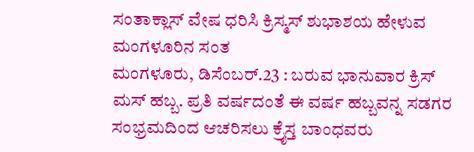ಸಂತಾಕ್ಲಾಸ್ ವೇಷ ಧರಿಸಿ ಕ್ರಿಸ್ಮಸ್ ಶುಭಾಶಯ ಹೇಳುವ ಮಂಗಳೂರಿನ ಸಂತ
ಮಂಗಳೂರು, ಡಿಸೆಂಬರ್.23 : ಬರುವ ಭಾನುವಾರ ಕ್ರಿಸ್ ಮಸ್ ಹಬ್ಬ. ಪ್ರತಿ ವರ್ಷದಂತೆ ಈ ವರ್ಷ ಹಬ್ಬವನ್ನ ಸಡಗರ ಸಂಭ್ರಮದಿಂದ ಆಚರಿಸಲು ಕ್ರೈಸ್ತ ಬಾಂಧವರು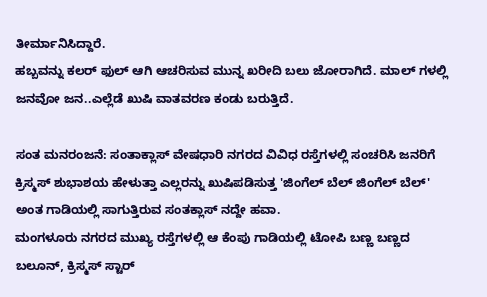ತೀರ್ಮಾನಿಸಿದ್ದಾರೆ.
ಹಬ್ಬವನ್ನು ಕಲರ್ ಫುಲ್ ಆಗಿ ಆಚರಿಸುವ ಮುನ್ನ ಖರೀದಿ ಬಲು ಜೋರಾಗಿದೆ. ಮಾಲ್ ಗಳಲ್ಲಿ ಜನವೋ ಜನ..ಎಲ್ಲೆಡೆ ಖುಷಿ ವಾತವರಣ ಕಂಡು ಬರುತ್ತಿದೆ.

ಸಂತ ಮನರಂಜನೆ: ಸಂತಾಕ್ಲಾಸ್ ವೇಷಧಾರಿ ನಗರದ ವಿವಿಧ ರಸ್ತೆಗಳಲ್ಲಿ ಸಂಚರಿಸಿ ಜನರಿಗೆ ಕ್ರಿಸ್ಮಸ್ ಶುಭಾಶಯ ಹೇಳುತ್ತಾ ಎಲ್ಲರನ್ನು ಖುಷಿಪಡಿಸುತ್ತ 'ಜಿಂಗೆಲ್ ಬೆಲ್ ಜಿಂಗೆಲ್ ಬೆಲ್' ಅಂತ ಗಾಡಿಯಲ್ಲಿ ಸಾಗುತ್ತಿರುವ ಸಂತಕ್ಲಾಸ್ ನದ್ದೇ ಹವಾ.
ಮಂಗಳೂರು ನಗರದ ಮುಖ್ಯ ರಸ್ತೆಗಳಲ್ಲಿ ಆ ಕೆಂಪು ಗಾಡಿಯಲ್ಲಿ ಟೋಪಿ ಬಣ್ಣ ಬಣ್ಣದ ಬಲೂನ್, ಕ್ರಿಸ್ಮಸ್ ಸ್ಟಾರ್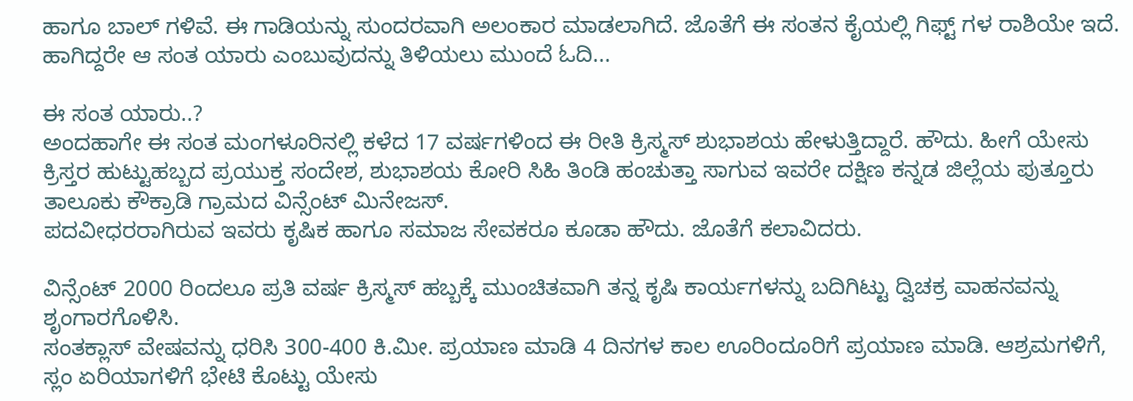ಹಾಗೂ ಬಾಲ್ ಗಳಿವೆ. ಈ ಗಾಡಿಯನ್ನು ಸುಂದರವಾಗಿ ಅಲಂಕಾರ ಮಾಡಲಾಗಿದೆ. ಜೊತೆಗೆ ಈ ಸಂತನ ಕೈಯಲ್ಲಿ ಗಿಫ್ಟ್ ಗಳ ರಾಶಿಯೇ ಇದೆ. ಹಾಗಿದ್ದರೇ ಆ ಸಂತ ಯಾರು ಎಂಬುವುದನ್ನು ತಿಳಿಯಲು ಮುಂದೆ ಓದಿ...

ಈ ಸಂತ ಯಾರು..?
ಅಂದಹಾಗೇ ಈ ಸಂತ ಮಂಗಳೂರಿನಲ್ಲಿ ಕಳೆದ 17 ವರ್ಷಗಳಿಂದ ಈ ರೀತಿ ಕ್ರಿಸ್ಮಸ್ ಶುಭಾಶಯ ಹೇಳುತ್ತಿದ್ದಾರೆ. ಹೌದು. ಹೀಗೆ ಯೇಸು ಕ್ರಿಸ್ತರ ಹುಟ್ಟುಹಬ್ಬದ ಪ್ರಯುಕ್ತ ಸಂದೇಶ, ಶುಭಾಶಯ ಕೋರಿ ಸಿಹಿ ತಿಂಡಿ ಹಂಚುತ್ತಾ ಸಾಗುವ ಇವರೇ ದಕ್ಷಿಣ ಕನ್ನಡ ಜಿಲ್ಲೆಯ ಪುತ್ತೂರು ತಾಲೂಕು ಕೌಕ್ರಾಡಿ ಗ್ರಾಮದ ವಿನ್ಸೆಂಟ್ ಮಿನೇಜಸ್.
ಪದವೀಧರರಾಗಿರುವ ಇವರು ಕೃಷಿಕ ಹಾಗೂ ಸಮಾಜ ಸೇವಕರೂ ಕೂಡಾ ಹೌದು. ಜೊತೆಗೆ ಕಲಾವಿದರು.

ವಿನ್ಸೆಂಟ್ 2000 ರಿಂದಲೂ ಪ್ರತಿ ವರ್ಷ ಕ್ರಿಸ್ಮಸ್ ಹಬ್ಬಕ್ಕೆ ಮುಂಚಿತವಾಗಿ ತನ್ನ ಕೃಷಿ ಕಾರ್ಯಗಳನ್ನು ಬದಿಗಿಟ್ಟು ದ್ವಿಚಕ್ರ ವಾಹನವನ್ನು ಶೃಂಗಾರಗೊಳಿಸಿ.
ಸಂತಕ್ಲಾಸ್ ವೇಷವನ್ನು ಧರಿಸಿ 300-400 ಕಿ.ಮೀ. ಪ್ರಯಾಣ ಮಾಡಿ 4 ದಿನಗಳ ಕಾಲ ಊರಿಂದೂರಿಗೆ ಪ್ರಯಾಣ ಮಾಡಿ. ಆಶ್ರಮಗಳಿಗೆ, ಸ್ಲಂ ಏರಿಯಾಗಳಿಗೆ ಭೇಟಿ ಕೊಟ್ಟು ಯೇಸು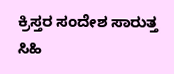ಕ್ರಿಸ್ತರ ಸಂದೇಶ ಸಾರುತ್ತ ಸಿಹಿ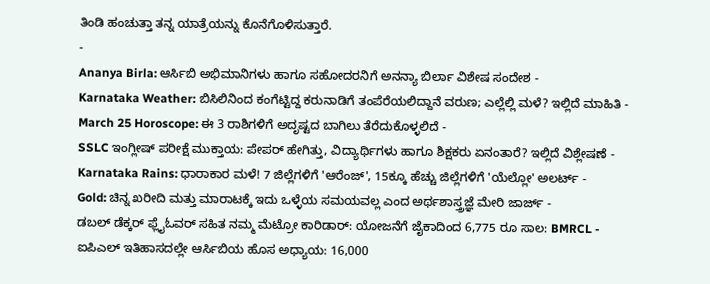ತಿಂಡಿ ಹಂಚುತ್ತಾ ತನ್ನ ಯಾತ್ರೆಯನ್ನು ಕೊನೆಗೊಳಿಸುತ್ತಾರೆ.
-
Ananya Birla: ಆರ್ಸಿಬಿ ಅಭಿಮಾನಿಗಳು ಹಾಗೂ ಸಹೋದರನಿಗೆ ಅನನ್ಯಾ ಬಿರ್ಲಾ ವಿಶೇಷ ಸಂದೇಶ -
Karnataka Weather: ಬಿಸಿಲಿನಿಂದ ಕಂಗೆಟ್ಟಿದ್ದ ಕರುನಾಡಿಗೆ ತಂಪೆರೆಯಲಿದ್ದಾನೆ ವರುಣ; ಎಲ್ಲೆಲ್ಲಿ ಮಳೆ? ಇಲ್ಲಿದೆ ಮಾಹಿತಿ -
March 25 Horoscope: ಈ 3 ರಾಶಿಗಳಿಗೆ ಅದೃಷ್ಟದ ಬಾಗಿಲು ತೆರೆದುಕೊಳ್ಳಲಿದೆ -
SSLC ಇಂಗ್ಲೀಷ್ ಪರೀಕ್ಷೆ ಮುಕ್ತಾಯ: ಪೇಪರ್ ಹೇಗಿತ್ತು, ವಿದ್ಯಾರ್ಥಿಗಳು ಹಾಗೂ ಶಿಕ್ಷಕರು ಏನಂತಾರೆ? ಇಲ್ಲಿದೆ ವಿಶ್ಲೇಷಣೆ -
Karnataka Rains: ಧಾರಾಕಾರ ಮಳೆ! 7 ಜಿಲ್ಲೆಗಳಿಗೆ 'ಆರೆಂಜ್', 15ಕ್ಕೂ ಹೆಚ್ಚು ಜಿಲ್ಲೆಗಳಿಗೆ 'ಯೆಲ್ಲೋ' ಅಲರ್ಟ್ -
Gold: ಚಿನ್ನ ಖರೀದಿ ಮತ್ತು ಮಾರಾಟಕ್ಕೆ ಇದು ಒಳ್ಳೆಯ ಸಮಯವಲ್ಲ ಎಂದ ಅರ್ಥಶಾಸ್ತ್ರಜ್ಞೆ ಮೇರಿ ಜಾರ್ಜ್ -
ಡಬಲ್ ಡೆಕ್ಕರ್ ಫ್ಲೈಓವರ್ ಸಹಿತ ನಮ್ಮ ಮೆಟ್ರೋ ಕಾರಿಡಾರ್: ಯೋಜನೆಗೆ ಜೈಕಾದಿಂದ 6,775 ರೂ ಸಾಲ: BMRCL -
ಐಪಿಎಲ್ ಇತಿಹಾಸದಲ್ಲೇ ಆರ್ಸಿಬಿಯ ಹೊಸ ಅಧ್ಯಾಯ: 16,000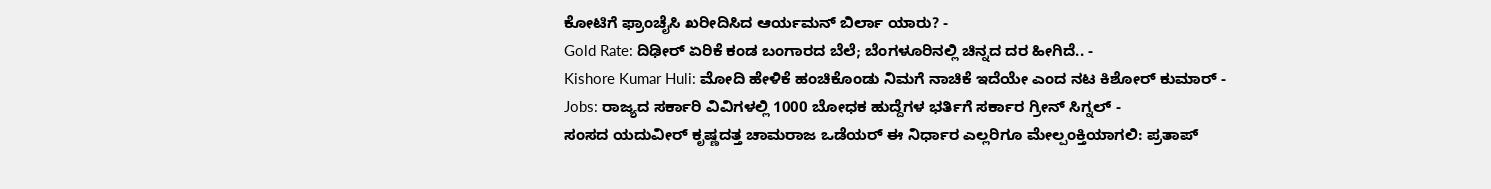ಕೋಟಿಗೆ ಫ್ರಾಂಚೈಸಿ ಖರೀದಿಸಿದ ಆರ್ಯಮನ್ ಬಿರ್ಲಾ ಯಾರು? -
Gold Rate: ದಿಢೀರ್ ಏರಿಕೆ ಕಂಡ ಬಂಗಾರದ ಬೆಲೆ; ಬೆಂಗಳೂರಿನಲ್ಲಿ ಚಿನ್ನದ ದರ ಹೀಗಿದೆ.. -
Kishore Kumar Huli: ಮೋದಿ ಹೇಳಿಕೆ ಹಂಚಿಕೊಂಡು ನಿಮಗೆ ನಾಚಿಕೆ ಇದೆಯೇ ಎಂದ ನಟ ಕಿಶೋರ್ ಕುಮಾರ್ -
Jobs: ರಾಜ್ಯದ ಸರ್ಕಾರಿ ವಿವಿಗಳಲ್ಲಿ 1000 ಬೋಧಕ ಹುದ್ದೆಗಳ ಭರ್ತಿಗೆ ಸರ್ಕಾರ ಗ್ರೀನ್ ಸಿಗ್ನಲ್ -
ಸಂಸದ ಯದುವೀರ್ ಕೃಷ್ಣದತ್ತ ಚಾಮರಾಜ ಒಡೆಯರ್ ಈ ನಿರ್ಧಾರ ಎಲ್ಲರಿಗೂ ಮೇಲ್ಪಂಕ್ತಿಯಾಗಲಿ: ಪ್ರತಾಪ್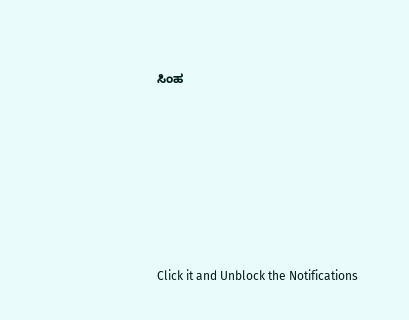ಸಿಂಹ












Click it and Unblock the Notifications